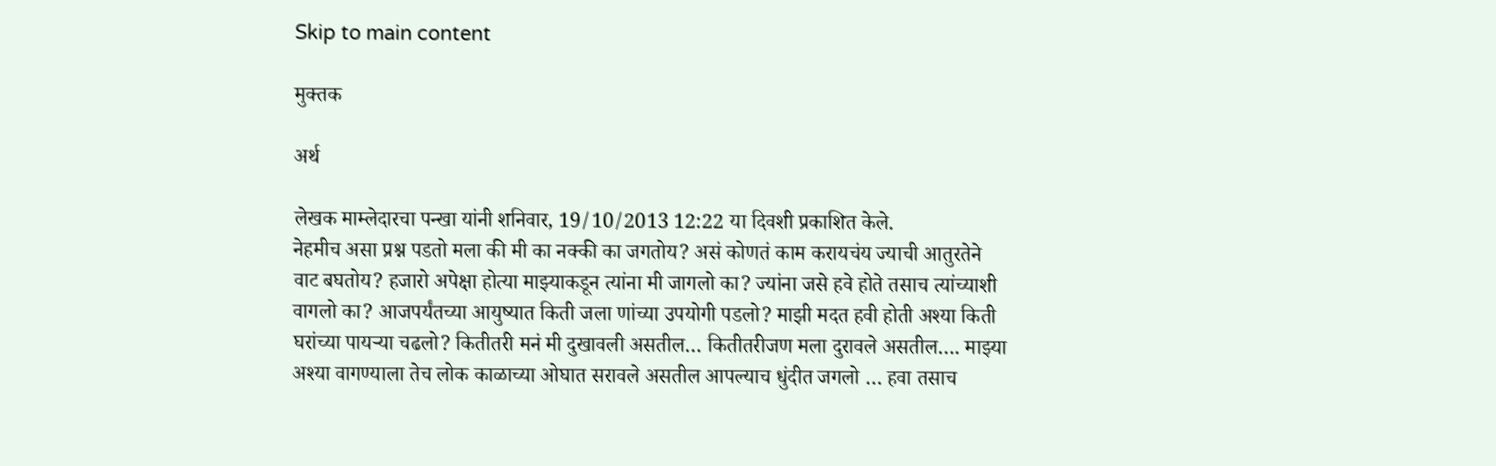Skip to main content

मुक्तक

अर्थ

लेखक माम्लेदारचा पन्खा यांनी शनिवार, 19/10/2013 12:22 या दिवशी प्रकाशित केले.
नेहमीच असा प्रश्न पडतो मला की मी का नक्की का जगतोय? असं कोणतं काम करायचंय ज्याची आतुरतेने वाट बघतोय? हजारो अपेक्षा होत्या माझ्याकडून त्यांना मी जागलो का? ज्यांना जसे हवे होते तसाच त्यांच्याशी वागलो का? आजपर्यंतच्या आयुष्यात किती जला णांच्या उपयोगी पडलो? माझी मदत हवी होती अश्या किती घरांच्या पायऱ्या चढलो? कितीतरी मनं मी दुखावली असतील… कितीतरीजण मला दुरावले असतील…. माझ्या अश्या वागण्याला तेच लोक काळाच्या ओघात सरावले असतील आपल्याच धुंदीत जगलो … हवा तसाच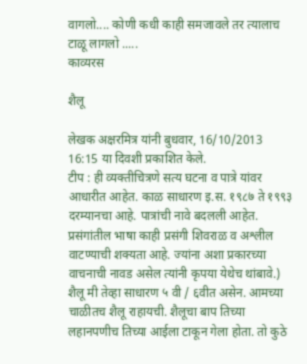वागलो.... कोणी कधी काही समजावले तर त्यालाच टाळू लागलो .....
काव्यरस

शैलू

लेखक अक्षरमित्र यांनी बुधवार, 16/10/2013 16:15 या दिवशी प्रकाशित केले.
टीप : ही व्यक्तीचित्रणे सत्य घटना व पात्रे यांवर आधारीत आहेत. काळ साधारण इ.स. १९८७ ते १९९३ दरम्यानचा आहे. पात्रांची नावे बदलली आहेत. प्रसंगांतील भाषा काही प्रसंगी शिवराळ व अश्लील वाटण्याची शक्यता आहे. ज्यांना अशा प्रकारच्या वाचनाची नावड असेल त्यांनी कृपया येथेच थांबावे.) शैलू मी तेव्हा साधारण ५ वी / ६वीत असेन. आमच्या चाळीतच शैलू राहायची. शैलूचा बाप तिच्या लहानपणीच तिच्या आईला टाकून गेला होता. तो कुठे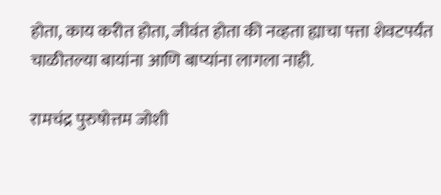होता, काय करीत होता, जीवंत होता की नव्हता ह्याचा पत्ता शेवटपर्यंत चाळीतल्या बायांना आणि बाप्यांना लागला नाही.

रामचंद्र पुरुषोत्तम जोशी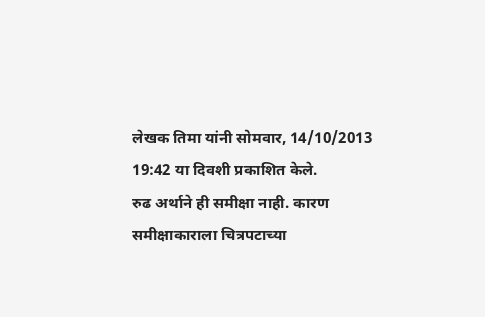लेखक तिमा यांनी सोमवार, 14/10/2013 19:42 या दिवशी प्रकाशित केले.
रुढ अर्थाने ही समीक्षा नाही. कारण समीक्षाकाराला चित्रपटाच्या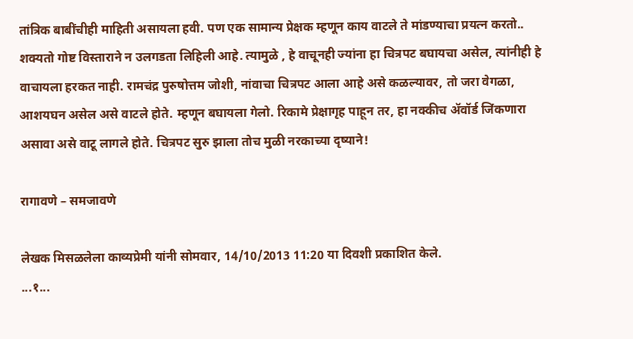तांत्रिक बाबींचीही माहिती असायला हवी. पण एक सामान्य प्रेक्षक म्हणून काय वाटले ते मांडण्याचा प्रयत्न करतो.. शक्यतो गोष्ट विस्ताराने न उलगडता लिहिली आहे. त्यामुळे , हे वाचूनही ज्यांना हा चित्रपट बघायचा असेल, त्यांनीही हे वाचायला हरकत नाही. रामचंद्र पुरुषोत्तम जोशी, नांवाचा चित्रपट आला आहे असे कळल्यावर, तो जरा वेगळा, आशयघन असेल असे वाटले होते. म्हणून बघायला गेलो. रिकामे प्रेक्षागृह पाहून तर, हा नक्कीच अ‍ॅवॉर्ड जिंकणारा असावा असे वाटू लागले होते. चित्रपट सुरु झाला तोच मुळी नरकाच्या दृष्याने!

रागावणे – समजावणे

लेखक मिसळलेला काव्यप्रेमी यांनी सोमवार, 14/10/2013 11:20 या दिवशी प्रकाशित केले.
...१...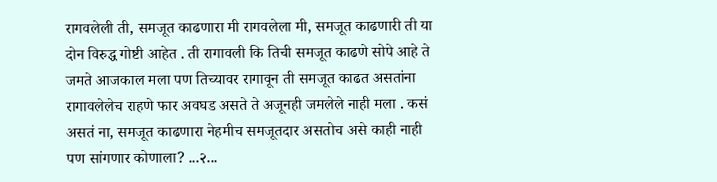रागवलेली ती, समजूत काढणारा मी रागवलेला मी, समजूत काढणारी ती या दोन विरुद्ध गोष्टी आहेत . ती रागावली कि तिची समजूत काढणे सोपे आहे ते जमते आजकाल मला पण तिच्यावर रागावून ती समजूत काढत असतांना रागावलेलेच राहणे फार अवघड असते ते अजूनही जमलेले नाही मला . कसं असतं ना, समजूत काढणारा नेहमीच समजूतदार असतोच असे काही नाही पण सांगणार कोणाला? ...२...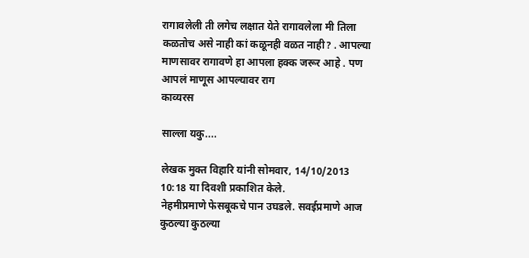रागावलेली ती लगेच लक्षात येते रागावलेला मी तिला कळतोच असे नाही कां कळूनही वळत नाही? . आपल्या माणसावर रागावणे हा आपला हक्क जरूर आहे . पण आपलं माणूस आपल्यावर राग
काव्यरस

साल्ला यकु....

लेखक मुक्त विहारि यांनी सोमवार, 14/10/2013 10:18 या दिवशी प्रकाशित केले.
नेहमीप्रमाणे फेसबूकचे पान उघडले. सवईप्रमाणे आज कुठल्या कुठल्या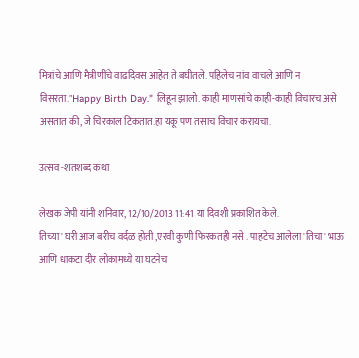मित्रांचे आणि मैत्रीणींचे वाढदिवस आहेत ते बघीतले. पहिलेच नांव वाचले आणि न विसरता."Happy Birth Day." लिहून झालो. काही माणसांचे काही-काही विचारच असे असतात की, जे चिरकाल टिकतात.हा यकू पण तसाच विचार करायचा.

उत्सव -शतशब्द कथा

लेखक जेपी यांनी शनिवार, 12/10/2013 11:41 या दिवशी प्रकाशित केले.
तिच्या' घरी आज बरीच वर्दळ होती ,एरवी कुणी फिरकतही नसे . पाहटेच आलेला 'तिचा' भाऊ आणि धाकटा दीर लोकामध्ये या घटनेच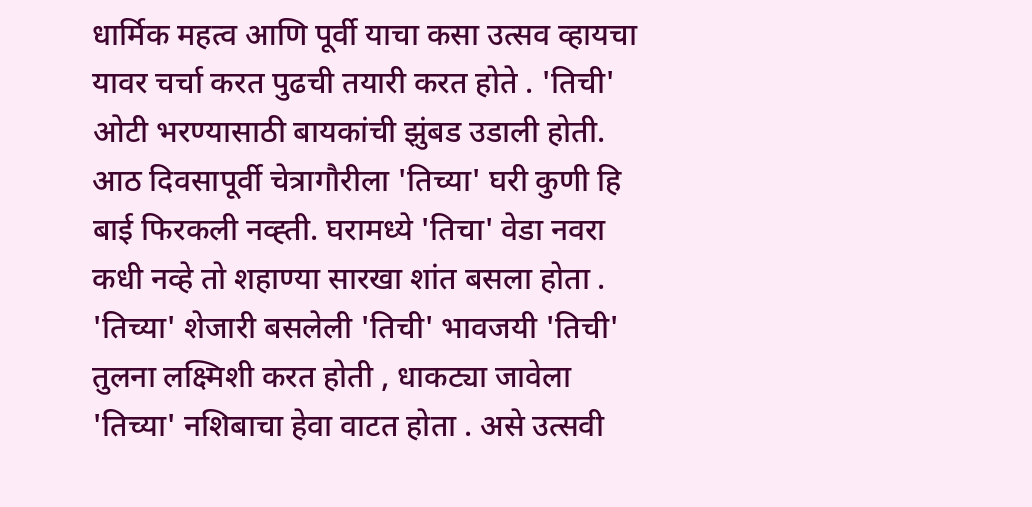धार्मिक महत्व आणि पूर्वी याचा कसा उत्सव व्हायचा यावर चर्चा करत पुढची तयारी करत होते . 'तिची' ओटी भरण्यासाठी बायकांची झुंबड उडाली होती. आठ दिवसापूर्वी चेत्रागौरीला 'तिच्या' घरी कुणी हि बाई फिरकली नव्ह्ती. घरामध्ये 'तिचा' वेडा नवरा कधी नव्हे तो शहाण्या सारखा शांत बसला होता . 'तिच्या' शेजारी बसलेली 'तिची' भावजयी 'तिची' तुलना लक्ष्मिशी करत होती , धाकट्या जावेला 'तिच्या' नशिबाचा हेवा वाटत होता . असे उत्सवी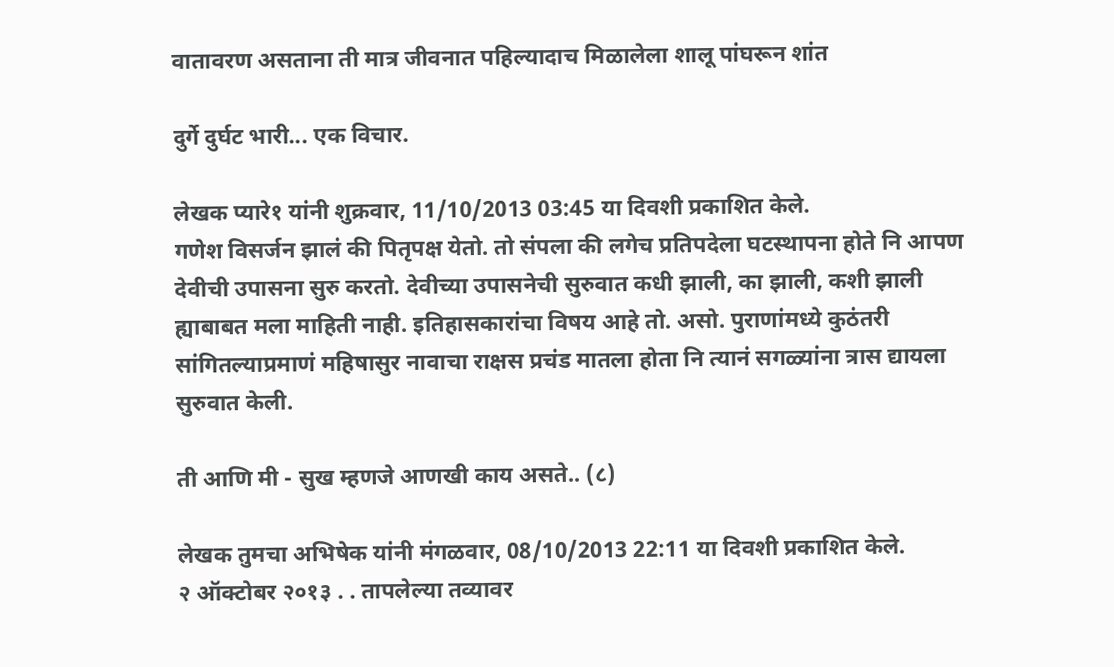वातावरण असताना ती मात्र जीवनात पहिल्यादाच मिळालेला शालू पांघरून शांत

दुर्गे दुर्घट भारी... एक विचार.

लेखक प्यारे१ यांनी शुक्रवार, 11/10/2013 03:45 या दिवशी प्रकाशित केले.
गणेश विसर्जन झालं की पितृपक्ष येतो. तो संपला की लगेच प्रतिपदेला घटस्थापना होते नि आपण देवीची उपासना सुरु करतो. देवीच्या उपासनेची सुरुवात कधी झाली, का झाली, कशी झाली ह्याबाबत मला माहिती नाही. इतिहासकारांचा विषय आहे तो. असो. पुराणांमध्ये कुठंतरी सांगितल्याप्रमाणं महिषासुर नावाचा राक्षस प्रचंड मातला होता नि त्यानं सगळ्यांना त्रास द्यायला सुरुवात केली.

ती आणि मी - सुख म्हणजे आणखी काय असते.. (८)

लेखक तुमचा अभिषेक यांनी मंगळवार, 08/10/2013 22:11 या दिवशी प्रकाशित केले.
२ ऑक्टोबर २०१३ . . तापलेल्या तव्यावर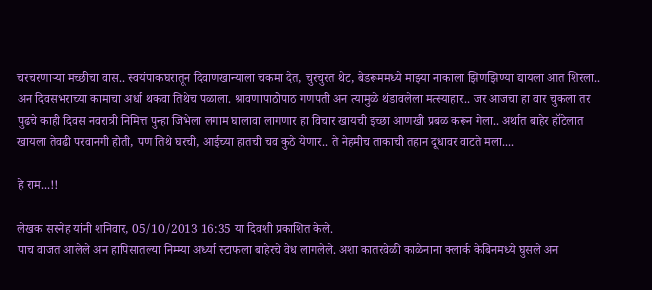चरचरणार्‍या मच्छीचा वास.. स्वयंपाकघरातून दिवाणखान्याला चकमा देत, चुरचुरत थेट, बेडरूममध्ये माझ्या नाकाला झिणझिण्या द्यायला आत शिरला.. अन दिवसभराच्या कामाचा अर्धा थकवा तिथेच पळाला. श्रावणापाठोपाठ गणपती अन त्यामुळे थंडावलेला मत्स्याहार.. जर आजचा हा वार चुकला तर पुढचे काही दिवस नवरात्री निमित्त पुन्हा जिभेला लगाम घालावा लागणार हा विचार खायची इच्छा आणखी प्रबळ करून गेला.. अर्थात बाहेर हॉटेलात खायला तेवढी परवानगी होती, पण तिथे घरची, आईच्या हातची चव कुठे येणार.. ते नेहमीच ताकाची तहान दूधावर वाटते मला....

हे राम...!!

लेखक सस्नेह यांनी शनिवार, 05/10/2013 16:35 या दिवशी प्रकाशित केले.
पाच वाजत आलेले अन हापिसातल्या निम्म्या अर्ध्या स्टाफला बाहेरचे वेध लागलेले. अशा कातरवेळी काळेनाना क्लार्क केबिनमध्ये घुसले अन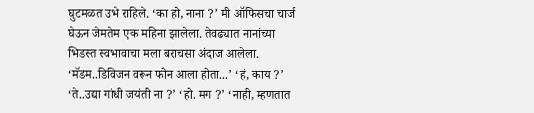घुटमळत उभे राहिले. ‘का हो, नाना ?’ मी ऑफिसचा चार्ज घेऊन जेमतेम एक महिना झालेला. तेवढ्यात नानांच्या भिडस्त स्वभावाचा मला बराचसा अंदाज आलेला. ‘मॅडम..डिविजन वरून फोन आला होता...’ ‘हं, काय ?’ ‘ते..उद्या गांधी जयंती ना ?’ ‘हो. मग ?’ ‘नाही, म्हणतात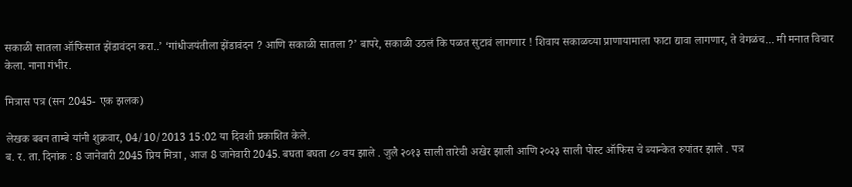सकाळी सातला ऑफिसात झेंडावंदन करा..’ ‘गांधीजयंतीला झेंडावंदन ? आणि सकाळी सातला ?’ बापरे, सकाळी उठलं कि पळत सुटावं लागणार ! शिवाय सकाळच्या प्राणायामाला फाटा द्यावा लागणार, ते वेगळंच... मी मनात विचार केला. नाना गंभीर.

मित्रास पत्र (सन 2045- एक झलक)

लेखक बबन ताम्बे यांनी शुक्रवार, 04/10/2013 15:02 या दिवशी प्रकाशित केले.
ब. र. ता. दिनांक : 8 जानेवारी 2045 प्रिय मित्रा , आज 8 जानेवारी 2045. बघता बघता ८० वय झाले . जुलै २०१३ साली तारेची अखेर झाली आणि २०२३ साली पोस्ट ऑफिस चे ब्यान्केत रुपांतर झाले . पत्र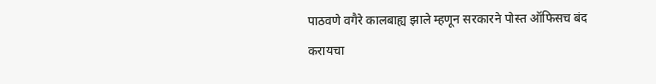पाठवणे वगैरे कालबाह्य झाले म्हणून सरकारने पोस्त ऑफिसच बंद करायचा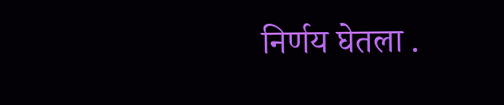निर्णय घेतला .